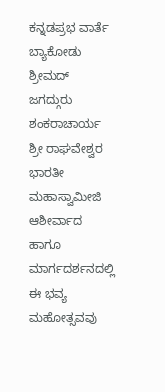ಕನ್ನಡಪ್ರಭ ವಾರ್ತೆ ಬ್ಯಾಕೋಡು
ಶ್ರೀಮದ್ ಜಗದ್ಗುರು ಶಂಕರಾಚಾರ್ಯ ಶ್ರೀ ರಾಘವೇಶ್ವರ ಭಾರತೀ ಮಹಾಸ್ವಾಮೀಜಿ ಆಶೀರ್ವಾದ ಹಾಗೂ ಮಾರ್ಗದರ್ಶನದಲ್ಲಿ ಈ ಭವ್ಯ ಮಹೋತ್ಸವವು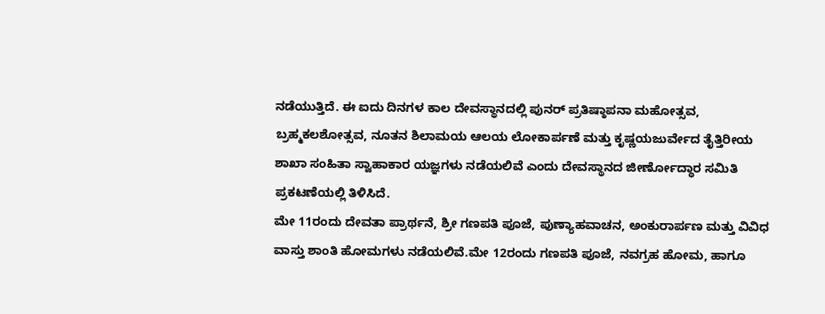ನಡೆಯುತ್ತಿದೆ. ಈ ಐದು ದಿನಗಳ ಕಾಲ ದೇವಸ್ಥಾನದಲ್ಲಿ ಪುನರ್ ಪ್ರತಿಷ್ಠಾಪನಾ ಮಹೋತ್ಸವ, ಬ್ರಹ್ಮಕಲಶೋತ್ಸವ, ನೂತನ ಶಿಲಾಮಯ ಆಲಯ ಲೋಕಾರ್ಪಣೆ ಮತ್ತು ಕೃಷ್ಣಯಜುರ್ವೇದ ತೈತ್ತಿರೀಯ ಶಾಖಾ ಸಂಹಿತಾ ಸ್ವಾಹಾಕಾರ ಯಜ್ಞಗಳು ನಡೆಯಲಿವೆ ಎಂದು ದೇವಸ್ಥಾನದ ಜೀರ್ಣೋದ್ಧಾರ ಸಮಿತಿ ಪ್ರಕಟಣೆಯಲ್ಲಿ ತಿಳಿಸಿದೆ.
ಮೇ 11ರಂದು ದೇವತಾ ಪ್ರಾರ್ಥನೆ, ಶ್ರೀ ಗಣಪತಿ ಪೂಜೆ, ಪುಣ್ಯಾಹವಾಚನ, ಅಂಕುರಾರ್ಪಣ ಮತ್ತು ವಿವಿಧ ವಾಸ್ತು ಶಾಂತಿ ಹೋಮಗಳು ನಡೆಯಲಿವೆ.ಮೇ 12ರಂದು ಗಣಪತಿ ಪೂಜೆ, ನವಗ್ರಹ ಹೋಮ, ಹಾಗೂ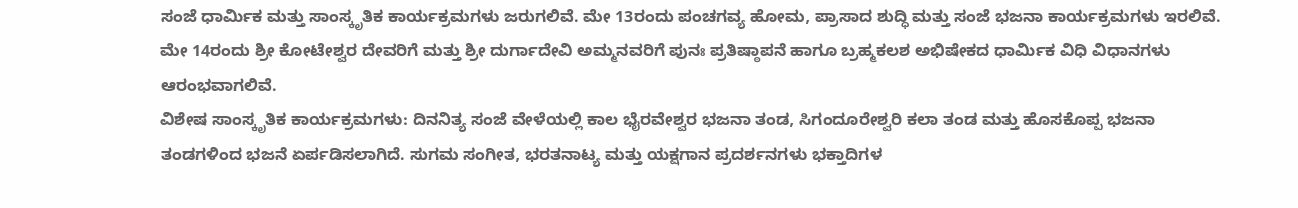ಸಂಜೆ ಧಾರ್ಮಿಕ ಮತ್ತು ಸಾಂಸ್ಕೃತಿಕ ಕಾರ್ಯಕ್ರಮಗಳು ಜರುಗಲಿವೆ. ಮೇ 13ರಂದು ಪಂಚಗವ್ಯ ಹೋಮ, ಪ್ರಾಸಾದ ಶುದ್ಧಿ ಮತ್ತು ಸಂಜೆ ಭಜನಾ ಕಾರ್ಯಕ್ರಮಗಳು ಇರಲಿವೆ. ಮೇ 14ರಂದು ಶ್ರೀ ಕೋಟೇಶ್ವರ ದೇವರಿಗೆ ಮತ್ತು ಶ್ರೀ ದುರ್ಗಾದೇವಿ ಅಮ್ಮನವರಿಗೆ ಪುನಃ ಪ್ರತಿಷ್ಠಾಪನೆ ಹಾಗೂ ಬ್ರಹ್ಮಕಲಶ ಅಭಿಷೇಕದ ಧಾರ್ಮಿಕ ವಿಧಿ ವಿಧಾನಗಳು ಆರಂಭವಾಗಲಿವೆ.
ವಿಶೇಷ ಸಾಂಸ್ಕೃತಿಕ ಕಾರ್ಯಕ್ರಮಗಳು: ದಿನನಿತ್ಯ ಸಂಜೆ ವೇಳೆಯಲ್ಲಿ ಕಾಲ ಭೈರವೇಶ್ವರ ಭಜನಾ ತಂಡ, ಸಿಗಂದೂರೇಶ್ವರಿ ಕಲಾ ತಂಡ ಮತ್ತು ಹೊಸಕೊಪ್ಪ ಭಜನಾ ತಂಡಗಳಿಂದ ಭಜನೆ ಏರ್ಪಡಿಸಲಾಗಿದೆ. ಸುಗಮ ಸಂಗೀತ, ಭರತನಾಟ್ಯ ಮತ್ತು ಯಕ್ಷಗಾನ ಪ್ರದರ್ಶನಗಳು ಭಕ್ತಾದಿಗಳ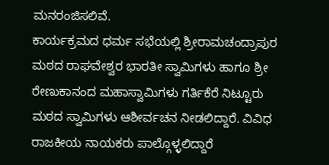ಮನರಂಜಿಸಲಿವೆ.
ಕಾರ್ಯಕ್ರಮದ ಧರ್ಮ ಸಭೆಯಲ್ಲಿ ಶ್ರೀರಾಮಚಂದ್ರಾಪುರ ಮಠದ ರಾಘವೇಶ್ವರ ಭಾರತೀ ಸ್ವಾಮಿಗಳು ಹಾಗೂ ಶ್ರೀ ರೇಣುಕಾನಂದ ಮಹಾಸ್ವಾಮಿಗಳು ಗರ್ತಿಕೆರೆ ನಿಟ್ಟೂರು ಮಠದ ಸ್ವಾಮಿಗಳು ಆಶೀರ್ವಚನ ನೀಡಲಿದ್ದಾರೆ. ವಿವಿಧ ರಾಜಕೀಯ ನಾಯಕರು ಪಾಲ್ಗೊಳ್ಳಲಿದ್ದಾರೆ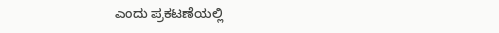ಎಂದು ಪ್ರಕಟಣೆಯಲ್ಲಿ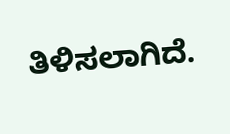ತಿಳಿಸಲಾಗಿದೆ.